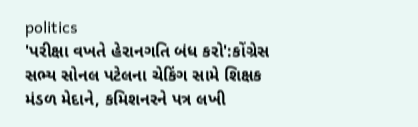politics
'પરીક્ષા વખતે હેરાનગતિ બંધ કરો':કોંગ્રેસ સભ્ય સોનલ પટેલના ચેકિંગ સામે શિક્ષક મંડળ મેદાને, કમિશનરને પત્ર લખી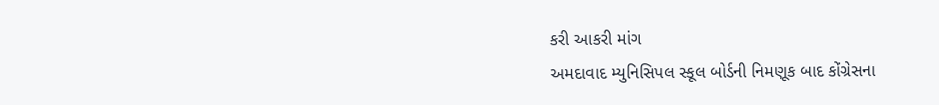કરી આકરી માંગ
અમદાવાદ મ્યુનિસિપલ સ્કૂલ બોર્ડની નિમણૂક બાદ કોંગ્રેસના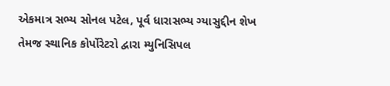એકમાત્ર સભ્ય સોનલ પટેલ, પૂર્વ ધારાસભ્ય ગ્યાસુદ્દીન શેખ તેમજ સ્થાનિક કોર્પોરેટરો દ્વારા મ્યુનિસિપલ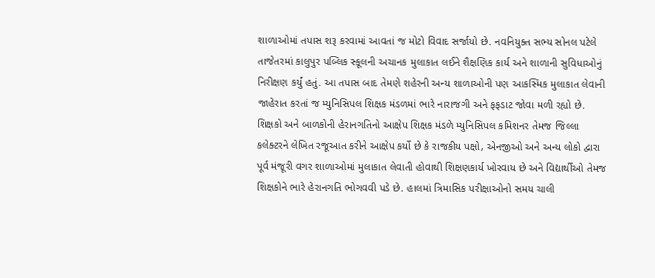શાળાઓમાં તપાસ શરૂ કરવામાં આવતાં જ મોટો વિવાદ સર્જાયો છે. નવનિયુક્ત સભ્ય સોનલ પટેલે તાજેતરમાં કાલુપુર પબ્લિક સ્કૂલની અચાનક મુલાકાત લઈને શૈક્ષણિક કાર્ય અને શાળાની સુવિધાઓનું નિરીક્ષણ કર્યું હતું. આ તપાસ બાદ તેમણે શહેરની અન્ય શાળાઓની પણ આકસ્મિક મુલાકાત લેવાની જાહેરાત કરતાં જ મ્યુનિસિપલ શિક્ષક મંડળમાં ભારે નારાજગી અને ફફડાટ જોવા મળી રહ્યો છે. શિક્ષકો અને બાળકોની હેરાનગતિનો આક્ષેપ શિક્ષક મંડળે મ્યુનિસિપલ કમિશનર તેમજ જિલ્લા કલેક્ટરને લેખિત રજૂઆત કરીને આક્ષેપ કર્યો છે કે રાજકીય પક્ષો, એનજીઓ અને અન્ય લોકો દ્વારા પૂર્વ મંજૂરી વગર શાળાઓમાં મુલાકાત લેવાતી હોવાથી શિક્ષણકાર્ય ખોરવાય છે અને વિદ્યાર્થીઓ તેમજ શિક્ષકોને ભારે હેરાનગતિ ભોગવવી પડે છે. હાલમાં ત્રિમાસિક પરીક્ષાઓનો સમય ચાલી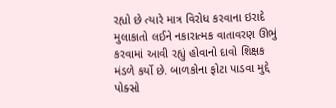રહ્યો છે ત્યારે માત્ર વિરોધ કરવાના ઇરાદે મુલાકાતો લઈને નકારાત્મક વાતાવરણ ઊભું કરવામાં આવી રહ્યું હોવાનો દાવો શિક્ષક મંડળે કર્યો છે. બાળકોના ફોટા પાડવા મુદ્દે પોક્સો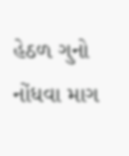હેઠળ ગુનો નોંધવા માગ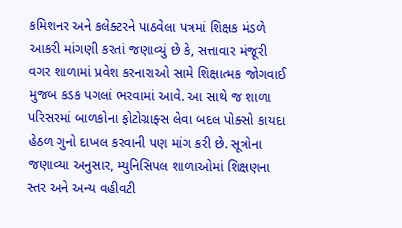કમિશનર અને કલેક્ટરને પાઠવેલા પત્રમાં શિક્ષક મંડળે આકરી માંગણી કરતાં જણાવ્યું છે કે, સત્તાવાર મંજૂરી વગર શાળામાં પ્રવેશ કરનારાઓ સામે શિક્ષાત્મક જોગવાઈ મુજબ કડક પગલાં ભરવામાં આવે. આ સાથે જ શાળા પરિસરમાં બાળકોના ફોટોગ્રાફ્સ લેવા બદલ પોક્સો કાયદા હેઠળ ગુનો દાખલ કરવાની પણ માંગ કરી છે. સૂત્રોના જણાવ્યા અનુસાર, મ્યુનિસિપલ શાળાઓમાં શિક્ષણના સ્તર અને અન્ય વહીવટી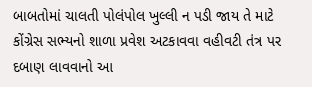બાબતોમાં ચાલતી પોલંપોલ ખુલ્લી ન પડી જાય તે માટે કોંગ્રેસ સભ્યનો શાળા પ્રવેશ અટકાવવા વહીવટી તંત્ર પર દબાણ લાવવાનો આ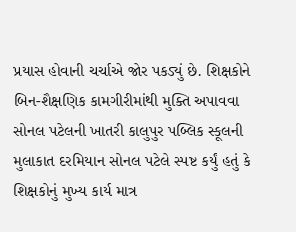પ્રયાસ હોવાની ચર્ચાએ જોર પકડ્યું છે. શિક્ષકોને બિન-શૈક્ષણિક કામગીરીમાંથી મુક્તિ અપાવવા સોનલ પટેલની ખાતરી કાલુપુર પબ્લિક સ્કૂલની મુલાકાત દરમિયાન સોનલ પટેલે સ્પષ્ટ કર્યું હતું કે શિક્ષકોનું મુખ્ય કાર્ય માત્ર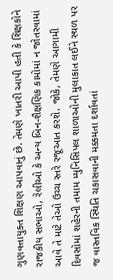ગુણવત્તાયુક્ત શિક્ષણ આપવાનું છે. તેમણે ખાતરી આપી હતી કે શિક્ષકોને રાજકીય સભાઓ, રેલીઓ કે અન્ય બિન-શૈક્ષણિક કામોમાં ન જોતરવામાં આવે તે માટે તેઓ ઉચ્ચ સ્તરે રજૂઆત કરશે. જોકે, તેમણે આગામી દિવસોમાં શહેરની તમામ મ્યુનિસિપલ શાળાઓની મુલાકાત લઈને સ્થળ પર જ વાસ્તવિક સ્થિતિ ચકાસવાની મક્કમતા દર્શાવતાં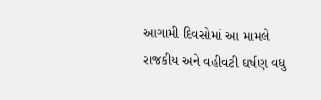આગામી દિવસોમાં આ મામલે રાજકીય અને વહીવટી ઘર્ષણ વધુ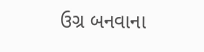ઉગ્ર બનવાના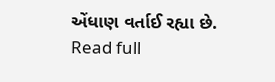એંધાણ વર્તાઈ રહ્યા છે.
Read full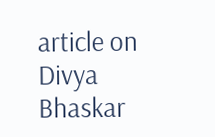article on Divya Bhaskar